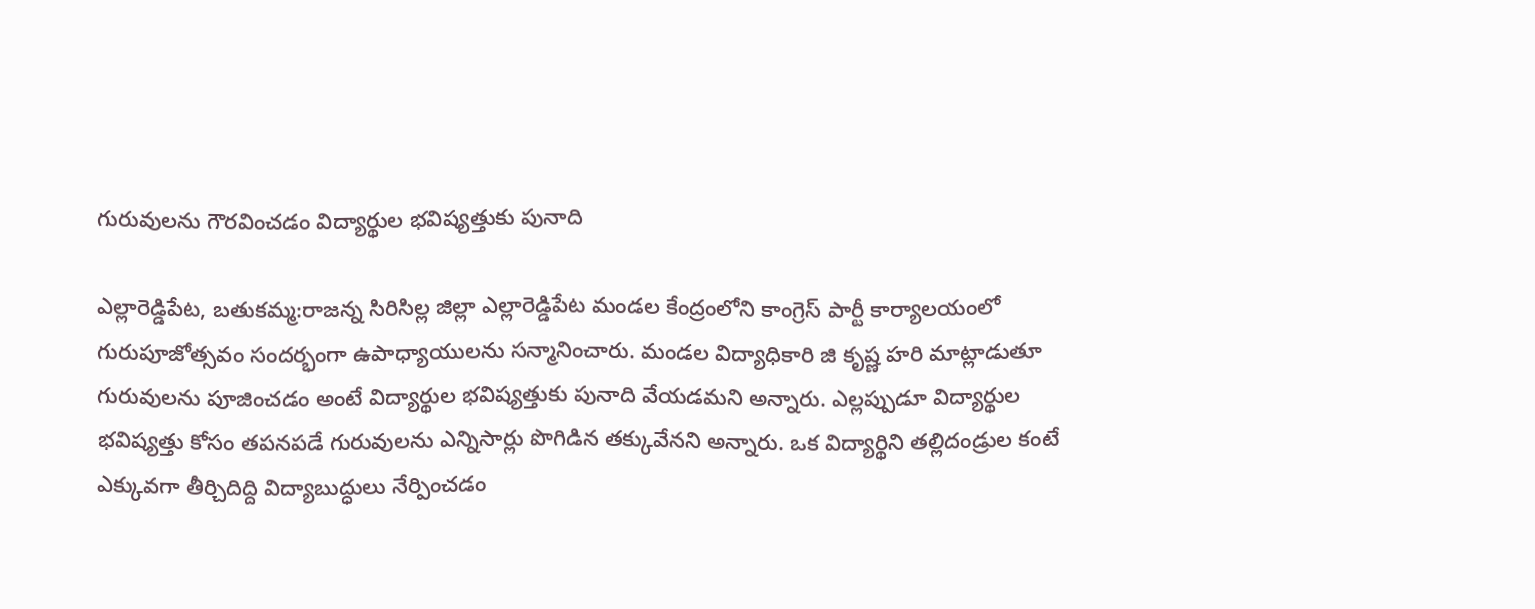గురువులను గౌరవించడం విద్యార్థుల భవిష్యత్తుకు పునాది

ఎల్లారెడ్డిపేట, బతుకమ్మ:రాజన్న సిరిసిల్ల జిల్లా ఎల్లారెడ్డిపేట మండల కేంద్రంలోని కాంగ్రెస్ పార్టీ కార్యాలయంలో గురుపూజోత్సవం సందర్భంగా ఉపాధ్యాయులను సన్మానించారు. మండల విద్యాధికారి జి కృష్ణ హరి మాట్లాడుతూ గురువులను పూజించడం అంటే విద్యార్థుల భవిష్యత్తుకు పునాది వేయడమని అన్నారు. ఎల్లప్పుడూ విద్యార్థుల భవిష్యత్తు కోసం తపనపడే గురువులను ఎన్నిసార్లు పొగిడిన తక్కువేనని అన్నారు. ఒక విద్యార్థిని తల్లిదండ్రుల కంటే ఎక్కువగా తీర్చిదిద్ది విద్యాబుద్ధులు నేర్పించడం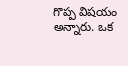గొప్ప విషయం అన్నారు. ఒక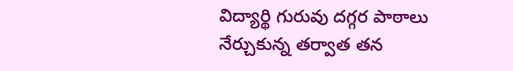విద్యార్థి గురువు దగ్గర పాఠాలు నేర్చుకున్న తర్వాత తన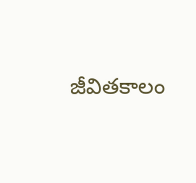జీవితకాలం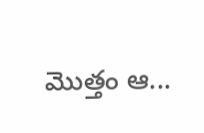మొత్తం ఆ...